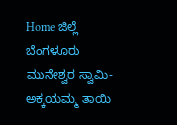Home ಜಿಲ್ಲೆ ಬೆಂಗಳೂರು ಮುನೇಶ್ವರ ಸ್ವಾಮಿ-ಅಕ್ಕಯಮ್ಮ ತಾಯಿ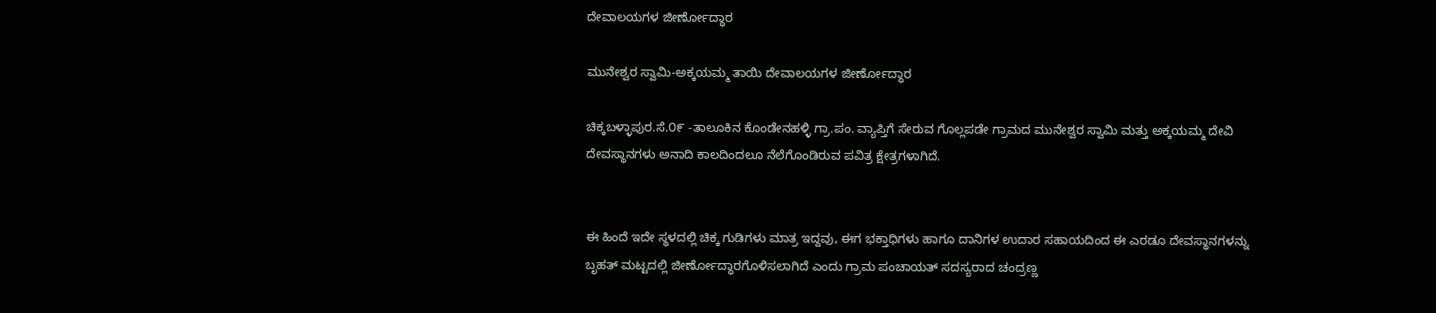ದೇವಾಲಯಗಳ ಜೀರ್ಣೋದ್ಧಾರ

ಮುನೇಶ್ವರ ಸ್ವಾಮಿ-ಅಕ್ಕಯಮ್ಮ ತಾಯಿ ದೇವಾಲಯಗಳ ಜೀರ್ಣೋದ್ಧಾರ

ಚಿಕ್ಕಬಳ್ಳಾಪುರ.ಸೆ.೦೯ -ತಾಲೂಕಿನ ಕೊಂಡೇನಹಳ್ಳಿ ಗ್ರಾ.ಪಂ. ವ್ಯಾಪ್ತಿಗೆ ಸೇರುವ ಗೊಲ್ಲಪಡೇ ಗ್ರಾಮದ ಮುನೇಶ್ವರ ಸ್ವಾಮಿ ಮತ್ತು ಅಕ್ಕಯಮ್ಮ ದೇವಿ ದೇವಸ್ಥಾನಗಳು ಅನಾದಿ ಕಾಲದಿಂದಲೂ ನೆಲೆಗೊಂಡಿರುವ ಪವಿತ್ರ ಕ್ಷೇತ್ರಗಳಾಗಿದೆ.


ಈ ಹಿಂದೆ ಇದೇ ಸ್ಥಳದಲ್ಲಿ ಚಿಕ್ಕ ಗುಡಿಗಳು ಮಾತ್ರ ಇದ್ದವು, ಈಗ ಭಕ್ತಾಧಿಗಳು ಹಾಗೂ ದಾನಿಗಳ ಉದಾರ ಸಹಾಯದಿಂದ ಈ ಎರಡೂ ದೇವಸ್ಥಾನಗಳನ್ನು ಬೃಹತ್ ಮಟ್ಟದಲ್ಲಿ ಜೀರ್ಣೋದ್ಧಾರಗೊಳಿಸಲಾಗಿದೆ ಎಂದು ಗ್ರಾಮ ಪಂಚಾಯತ್ ಸದಸ್ಯರಾದ ಚಂದ್ರಣ್ಣ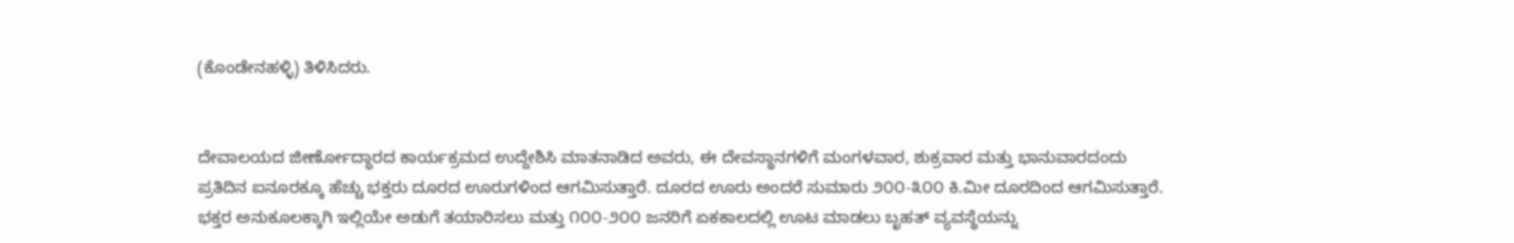(ಕೊಂಡೇನಹಳ್ಳಿ) ತಿಳಿಸಿದರು.


ದೇವಾಲಯದ ಜೀರ್ಣೋದ್ಧಾರದ ಕಾರ್ಯಕ್ರಮದ ಉದ್ದೇಶಿಸಿ ಮಾತನಾಡಿದ ಅವರು, ಈ ದೇವಸ್ಥಾನಗಳಿಗೆ ಮಂಗಳವಾರ, ಶುಕ್ರವಾರ ಮತ್ತು ಭಾನುವಾರದಂದು ಪ್ರತಿದಿನ ಐನೂರಕ್ಕೂ ಹೆಚ್ಚು ಭಕ್ತರು ದೂರದ ಊರುಗಳಿಂದ ಆಗಮಿಸುತ್ತಾರೆ. ದೂರದ ಊರು ಅಂದರೆ ಸುಮಾರು ೨೦೦-೩೦೦ ಕಿ.ಮೀ ದೂರದಿಂದ ಆಗಮಿಸುತ್ತಾರೆ. ಭಕ್ತರ ಅನುಕೂಲಕ್ಕಾಗಿ ಇಲ್ಲಿಯೇ ಅಡುಗೆ ತಯಾರಿಸಲು ಮತ್ತು ೧೦೦-೨೦೦ ಜನರಿಗೆ ಏಕಕಾಲದಲ್ಲಿ ಊಟ ಮಾಡಲು ಬೃಹತ್ ವ್ಯವಸ್ಥೆಯನ್ನು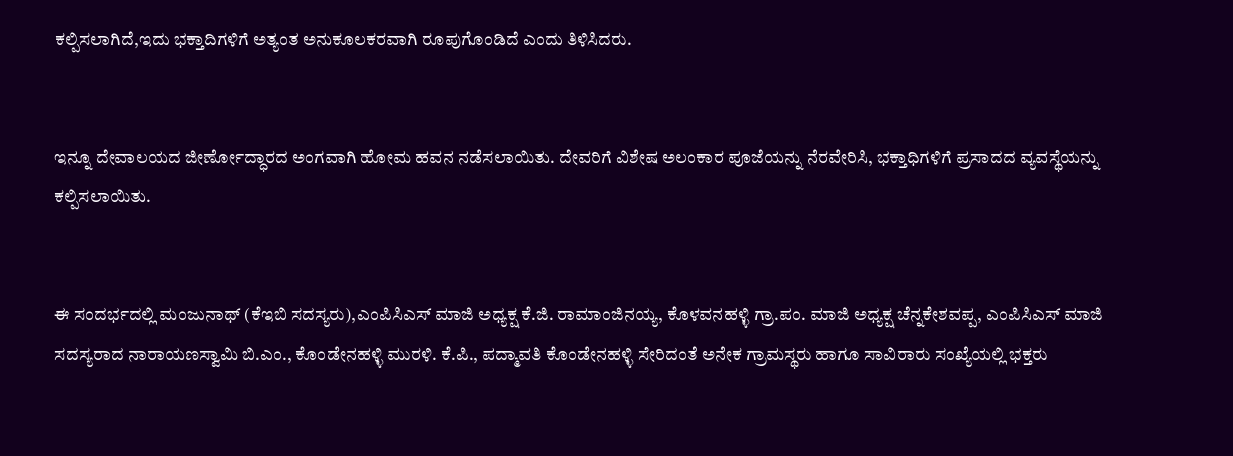ಕಲ್ಪಿಸಲಾಗಿದೆ,ಇದು ಭಕ್ತಾದಿಗಳಿಗೆ ಅತ್ಯಂತ ಅನುಕೂಲಕರವಾಗಿ ರೂಪುಗೊಂಡಿದೆ ಎಂದು ತಿಳಿಸಿದರು.


ಇನ್ನೂ ದೇವಾಲಯದ ಜೀರ್ಣೋದ್ಧಾರದ ಅಂಗವಾಗಿ ಹೋಮ ಹವನ ನಡೆಸಲಾಯಿತು. ದೇವರಿಗೆ ವಿಶೇಷ ಅಲಂಕಾರ ಪೂಜೆಯನ್ನು ನೆರವೇರಿಸಿ, ಭಕ್ತಾಧಿಗಳಿಗೆ ಪ್ರಸಾದದ ವ್ಯವಸ್ಥೆಯನ್ನು ಕಲ್ಪಿಸಲಾಯಿತು.


ಈ ಸಂದರ್ಭದಲ್ಲಿ ಮಂಜುನಾಥ್ (ಕೆಇಬಿ ಸದಸ್ಯರು),ಎಂಪಿಸಿಎಸ್ ಮಾಜಿ ಅಧ್ಯಕ್ಷ ಕೆ.ಜಿ. ರಾಮಾಂಜಿನಯ್ಯ, ಕೊಳವನಹಳ್ಳಿ ಗ್ರಾ.ಪಂ. ಮಾಜಿ ಅಧ್ಯಕ್ಷ ಚೆನ್ನಕೇಶವಪ್ಪ, ಎಂಪಿಸಿಎಸ್ ಮಾಜಿ ಸದಸ್ಯರಾದ ನಾರಾಯಣಸ್ವಾಮಿ ಬಿ.ಎಂ., ಕೊಂಡೇನಹಳ್ಳಿ ಮುರಳಿ. ಕೆ.ಪಿ., ಪದ್ಮಾವತಿ ಕೊಂಡೇನಹಳ್ಳಿ ಸೇರಿದಂತೆ ಅನೇಕ ಗ್ರಾಮಸ್ಥರು ಹಾಗೂ ಸಾವಿರಾರು ಸಂಖ್ಯೆಯಲ್ಲಿ ಭಕ್ತರು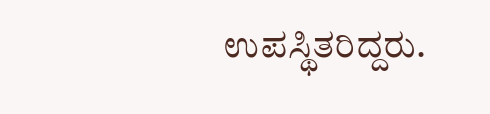ಉಪಸ್ಥಿತರಿದ್ದರು.